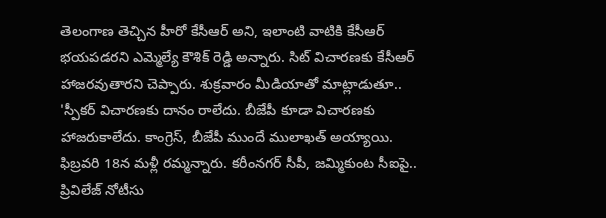తెలంగాణ తెచ్చిన హీరో కేసీఆర్ అని, ఇలాంటి వాటికి కేసీఆర్ భయపడరని ఎమ్మెల్యే కౌశిక్ రెడ్డి అన్నారు. సిట్ విచారణకు కేసీఆర్ హాజరవుతారని చెప్పారు. శుక్రవారం మీడియాతో మాట్లాడుతూ.. 'స్పీకర్ విచారణకు దానం రాలేదు. బీజేపీ కూడా విచారణకు హాజరుకాలేదు. కాంగ్రెస్, బీజేపీ ముందే ములాఖత్ అయ్యాయి. ఫిబ్రవరి 18న మళ్లీ రమ్మన్నారు. కరీంనగర్ సీపీ, జమ్మికుంట సీఐపై.. ప్రివిలేజ్ నోటీసు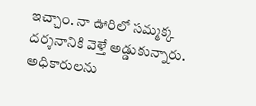ఇచ్చాం. నా ఊరిలో సమ్మక్క దర్శనానికి వెళ్తే అడ్డుకున్నారు. అధికారులను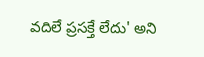వదిలే ప్రసక్తే లేదు' అని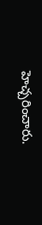హెచ్చరించారు.